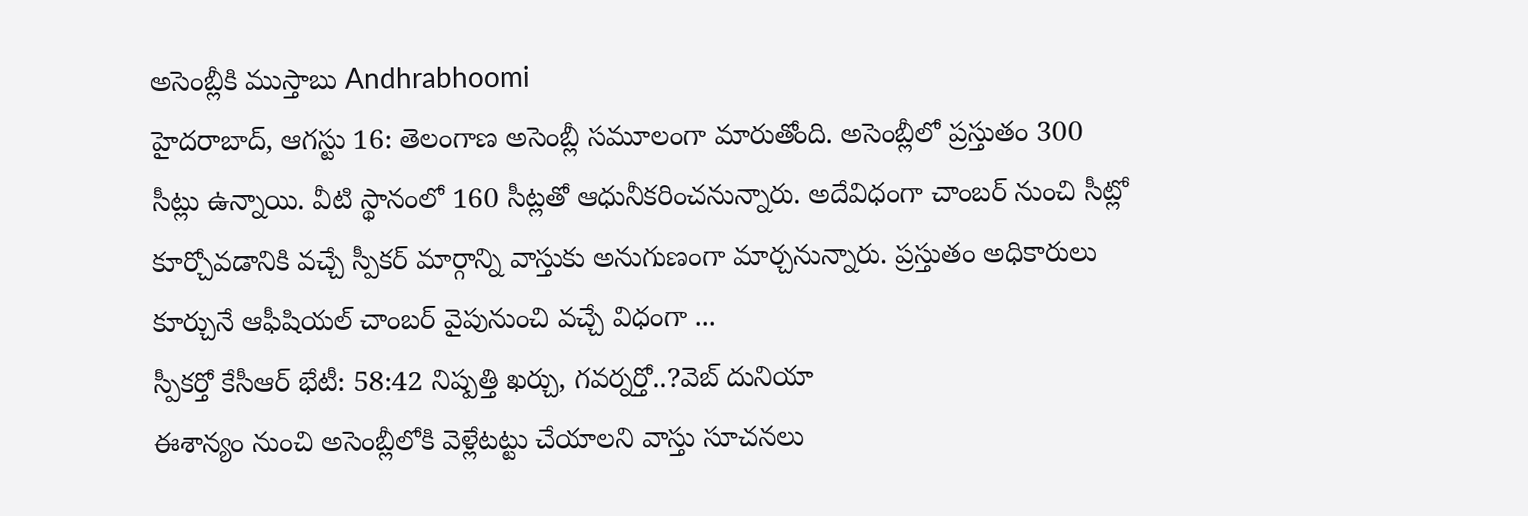అసెంబ్లీకి ముస్తాబు Andhrabhoomi
హైదరాబాద్, ఆగస్టు 16: తెలంగాణ అసెంబ్లీ సమూలంగా మారుతోంది. అసెంబ్లీలో ప్రస్తుతం 300 సీట్లు ఉన్నాయి. వీటి స్థానంలో 160 సీట్లతో ఆధునీకరించనున్నారు. అదేవిధంగా చాంబర్ నుంచి సీట్లో కూర్చోవడానికి వచ్చే స్పీకర్ మార్గాన్ని వాస్తుకు అనుగుణంగా మార్చనున్నారు. ప్రస్తుతం అధికారులు కూర్చునే ఆఫీషియల్ చాంబర్ వైపునుంచి వచ్చే విధంగా ...
స్పీకర్తో కేసీఆర్ భేటీ: 58:42 నిష్పత్తి ఖర్చు, గవర్నర్తో..?వెబ్ దునియా
ఈశాన్యం నుంచి అసెంబ్లీలోకి వెళ్లేటట్టు చేయాలని వాస్తు సూచనలు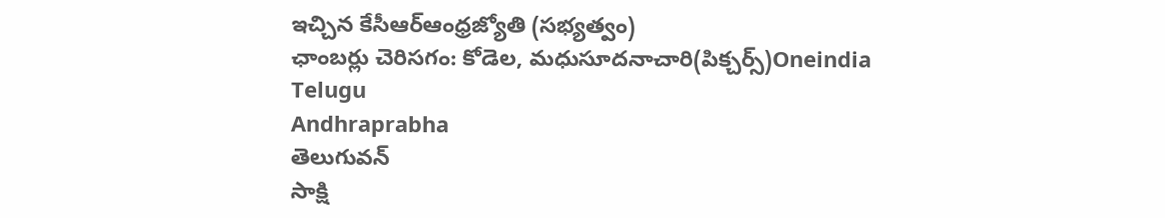ఇచ్చిన కేసీఆర్ఆంధ్రజ్యోతి (సభ్యత్వం)
ఛాంబర్లు చెరిసగం: కోడెల, మధుసూదనాచారి(పిక్చర్స్)Oneindia Telugu
Andhraprabha
తెలుగువన్
సాక్షి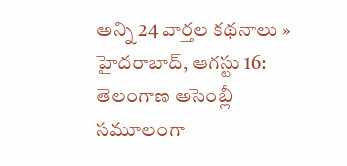అన్ని 24 వార్తల కథనాలు »
హైదరాబాద్, ఆగస్టు 16: తెలంగాణ అసెంబ్లీ సమూలంగా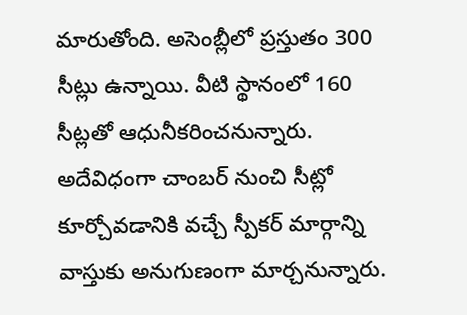మారుతోంది. అసెంబ్లీలో ప్రస్తుతం 300 సీట్లు ఉన్నాయి. వీటి స్థానంలో 160 సీట్లతో ఆధునీకరించనున్నారు. అదేవిధంగా చాంబర్ నుంచి సీట్లో కూర్చోవడానికి వచ్చే స్పీకర్ మార్గాన్ని వాస్తుకు అనుగుణంగా మార్చనున్నారు.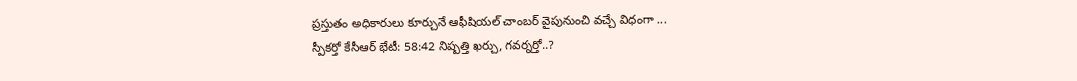ప్రస్తుతం అధికారులు కూర్చునే ఆఫీషియల్ చాంబర్ వైపునుంచి వచ్చే విధంగా ...
స్పీకర్తో కేసీఆర్ భేటీ: 58:42 నిష్పత్తి ఖర్చు, గవర్నర్తో..?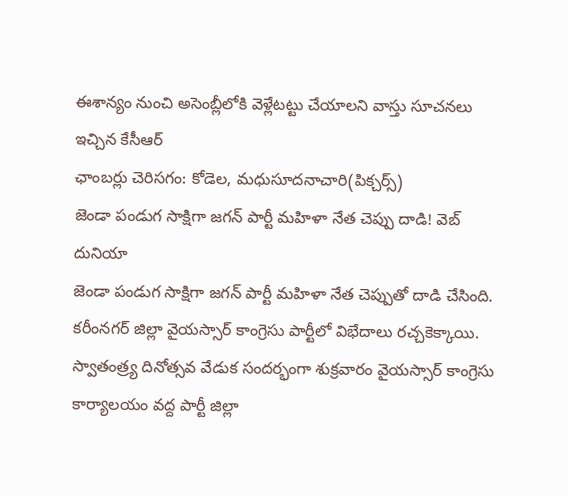ఈశాన్యం నుంచి అసెంబ్లీలోకి వెళ్లేటట్టు చేయాలని వాస్తు సూచనలు ఇచ్చిన కేసీఆర్
ఛాంబర్లు చెరిసగం: కోడెల, మధుసూదనాచారి(పిక్చర్స్)
జెండా పండుగ సాక్షిగా జగన్ పార్టీ మహిళా నేత చెప్పు దాడి! వెబ్ దునియా
జెండా పండుగ సాక్షిగా జగన్ పార్టీ మహిళా నేత చెప్పుతో దాడి చేసింది. కరీంనగర్ జిల్లా వైయస్సార్ కాంగ్రెసు పార్టీలో విభేదాలు రచ్చకెక్కాయి. స్వాతంత్ర్య దినోత్సవ వేడుక సందర్భంగా శుక్రవారం వైయస్సార్ కాంగ్రెసు కార్యాలయం వద్ద పార్టీ జిల్లా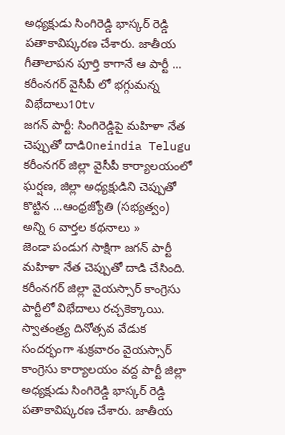అధ్యక్షుడు సింగిరెడ్డి భాస్కర్ రెడ్డి పతాకావిష్కరణ చేశారు. జాతీయ గీతాలాపన పూర్తి కాగానే ఆ పార్టీ ...
కరీంనగర్ వైసీపీ లో భగ్గుమన్న విభేదాలు10tv
జగన్ పార్టీ: సింగిరెడ్డిపై మహిళా నేత చెప్పుతో దాడిOneindia Telugu
కరీంనగర్ జిల్లా వైసీపీ కార్యాలయంలో ఘర్షణ, జిల్లా అధ్యక్షుడిని చెప్పుతో కొట్టిన ...ఆంధ్రజ్యోతి (సభ్యత్వం)
అన్ని 6 వార్తల కథనాలు »
జెండా పండుగ సాక్షిగా జగన్ పార్టీ మహిళా నేత చెప్పుతో దాడి చేసింది. కరీంనగర్ జిల్లా వైయస్సార్ కాంగ్రెసు పార్టీలో విభేదాలు రచ్చకెక్కాయి. స్వాతంత్ర్య దినోత్సవ వేడుక సందర్భంగా శుక్రవారం వైయస్సార్ కాంగ్రెసు కార్యాలయం వద్ద పార్టీ జిల్లా అధ్యక్షుడు సింగిరెడ్డి భాస్కర్ రెడ్డి పతాకావిష్కరణ చేశారు. జాతీయ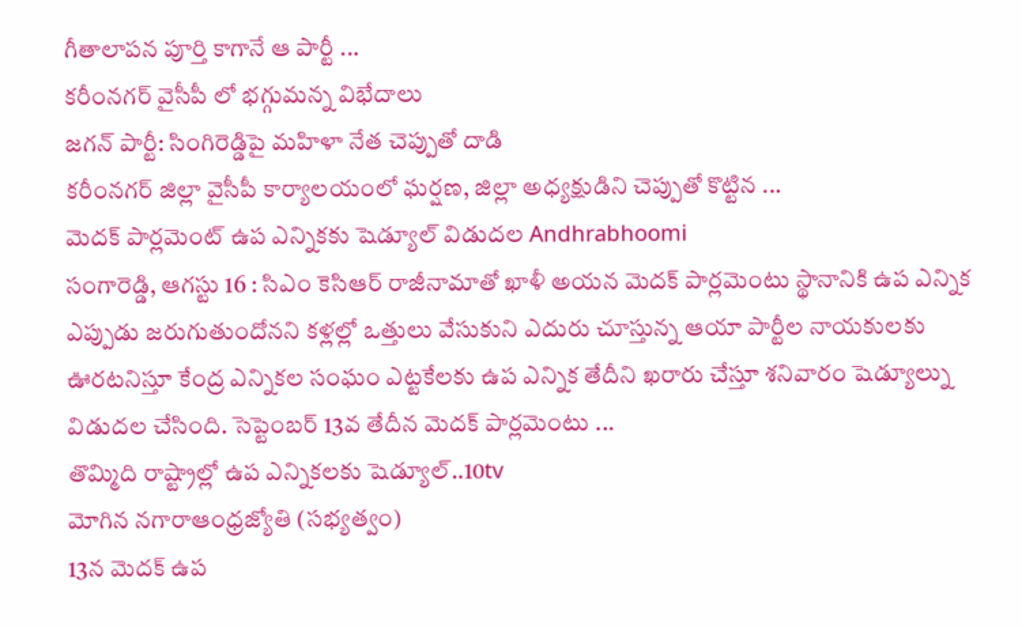గీతాలాపన పూర్తి కాగానే ఆ పార్టీ ...
కరీంనగర్ వైసీపీ లో భగ్గుమన్న విభేదాలు
జగన్ పార్టీ: సింగిరెడ్డిపై మహిళా నేత చెప్పుతో దాడి
కరీంనగర్ జిల్లా వైసీపీ కార్యాలయంలో ఘర్షణ, జిల్లా అధ్యక్షుడిని చెప్పుతో కొట్టిన ...
మెదక్ పార్లమెంట్ ఉప ఎన్నికకు షెడ్యూల్ విడుదల Andhrabhoomi
సంగారెడ్డి, ఆగస్టు 16 : సిఎం కెసిఆర్ రాజీనామాతో ఖాళీ అయన మెదక్ పార్లమెంటు స్థానానికి ఉప ఎన్నిక ఎప్పుడు జరుగుతుందోనని కళ్లల్లో ఒత్తులు వేసుకుని ఎదురు చూస్తున్న ఆయా పార్టీల నాయకులకు ఊరటనిస్తూ కేంద్ర ఎన్నికల సంఘం ఎట్టకేలకు ఉప ఎన్నిక తేదీని ఖరారు చేస్తూ శనివారం షెడ్యూల్ను విడుదల చేసింది. సెప్టెంబర్ 13వ తేదీన మెదక్ పార్లమెంటు ...
తొమ్మిది రాష్ట్రాల్లో ఉప ఎన్నికలకు షెడ్యూల్..10tv
మోగిన నగారాఆంధ్రజ్యోతి (సభ్యత్వం)
13న మెదక్ ఉప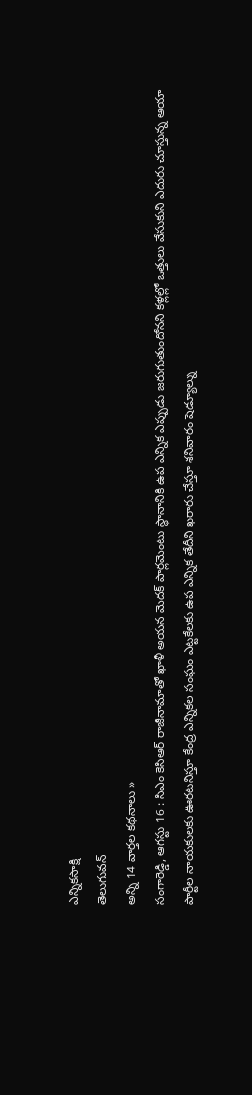ఎన్నికసాక్షి
తెలుగువన్
అన్ని 14 వార్తల కథనాలు »
సంగారెడ్డి, ఆగస్టు 16 : సిఎం కెసిఆర్ రాజీనామాతో ఖాళీ అయన మెదక్ పార్లమెంటు స్థానానికి ఉప ఎన్నిక ఎప్పుడు జరుగుతుందోనని కళ్లల్లో ఒత్తులు వేసుకుని ఎదురు చూస్తున్న ఆయా పార్టీల నాయకులకు ఊరటనిస్తూ కేంద్ర ఎన్నికల సంఘం ఎట్టకేలకు ఉప ఎన్నిక తేదీని ఖరారు చేస్తూ శనివారం షెడ్యూల్ను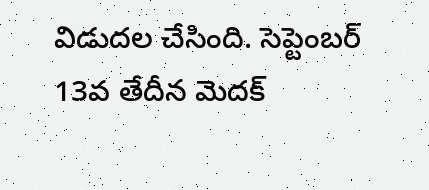విడుదల చేసింది. సెప్టెంబర్ 13వ తేదీన మెదక్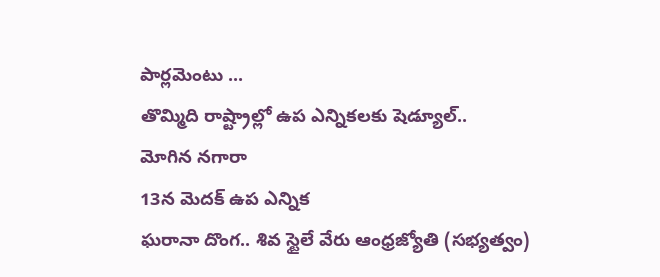పార్లమెంటు ...
తొమ్మిది రాష్ట్రాల్లో ఉప ఎన్నికలకు షెడ్యూల్..
మోగిన నగారా
13న మెదక్ ఉప ఎన్నిక
ఘరానా దొంగ.. శివ స్టైలే వేరు ఆంధ్రజ్యోతి (సభ్యత్వం)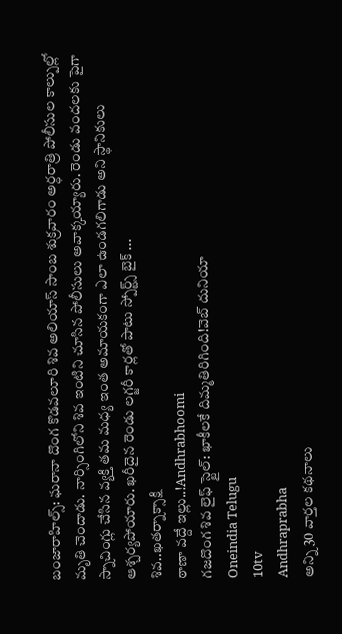బంజారాహిల్స్: ఘరానా దొంగ కొడవలూరి శివ అలియాస్ సాంబ శుక్రవారం అర్ధరాత్రి పోలీసుల కాల్పుల్లో మృతి చెందాడు. నార్సింగిలోని శివ ఇంటిని చూసిన పోలీసులు అవాక్కయ్యారు. రెండు వందలకు పైగా స్నాచింగ్లు చేసిన వ్యక్తి తమ మధ్య ఇంత అమాయకంగా ఎలా ఉండగలిగాడు అని స్థానికులు ఆశ్చర్యపోయారు. ఖరీదైన రెండు లగ్జరీ కార్లతో పాటు స్పోర్ట్స్ బైక్ ...
శివ..ఖతర్నాక్సాక్షి
ఠాణా వద్దే ఇల్లు..!Andhrabhoomi
గజదొంగ శివ లైఫ్ స్టైల్: ఖాకీలకే దిమ్మతిరిగింది!వెబ్ దునియా
Oneindia Telugu
10tv
Andhraprabha
అన్ని 30 వార్తల కథనాలు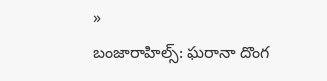»
బంజారాహిల్స్: ఘరానా దొంగ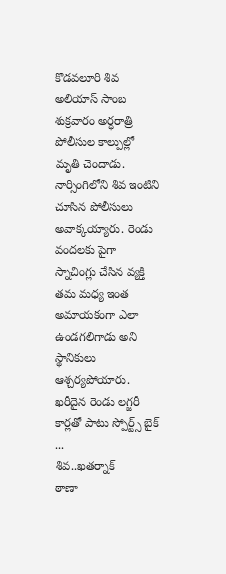కొడవలూరి శివ అలియాస్ సాంబ శుక్రవారం అర్ధరాత్రి పోలీసుల కాల్పుల్లో మృతి చెందాడు. నార్సింగిలోని శివ ఇంటిని చూసిన పోలీసులు అవాక్కయ్యారు. రెండు వందలకు పైగా స్నాచింగ్లు చేసిన వ్యక్తి తమ మధ్య ఇంత అమాయకంగా ఎలా ఉండగలిగాడు అని స్థానికులు ఆశ్చర్యపోయారు. ఖరీదైన రెండు లగ్జరీ కార్లతో పాటు స్పోర్ట్స్ బైక్ ...
శివ..ఖతర్నాక్
ఠాణా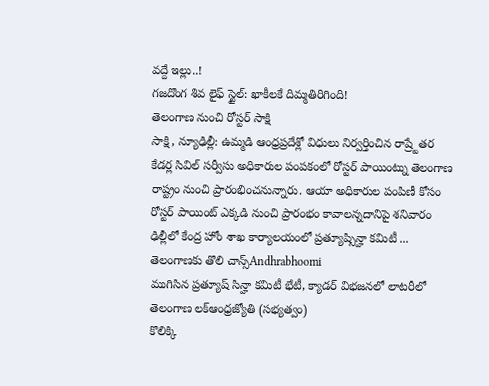వద్దే ఇల్లు..!
గజదొంగ శివ లైఫ్ స్టైల్: ఖాకీలకే దిమ్మతిరిగింది!
తెలంగాణ నుంచి రోస్టర్ సాక్షి
సాక్షి, న్యూఢిల్లీ: ఉమ్మడి ఆంధ్రప్రదేశ్లో విధులు నిర్వర్తించిన రాష్ర్టేతర కేడర్ల సివిల్ సర్వీసు అధికారుల పంపకంలో రోస్టర్ పాయింట్ను తెలంగాణ రాష్ట్రం నుంచి ప్రారంభించనున్నారు. ఆయా అధికారుల పంపిణీ కోసం రోస్టర్ పాయింట్ ఎక్కడి నుంచి ప్రారంభం కావాలన్నదానిపై శనివారం ఢిల్లీలో కేంద్ర హోం శాఖ కార్యాలయంలో ప్రత్యూష్సిన్హా కమిటీ ...
తెలంగాణకు తొలి చాన్స్Andhrabhoomi
ముగిసిన ప్రత్యూష్ సిన్హా కమిటీ భేటీ, క్యాడర్ విభజనలో లాటరీలో తెలంగాణ లక్ఆంధ్రజ్యోతి (సభ్యత్వం)
కొలిక్కి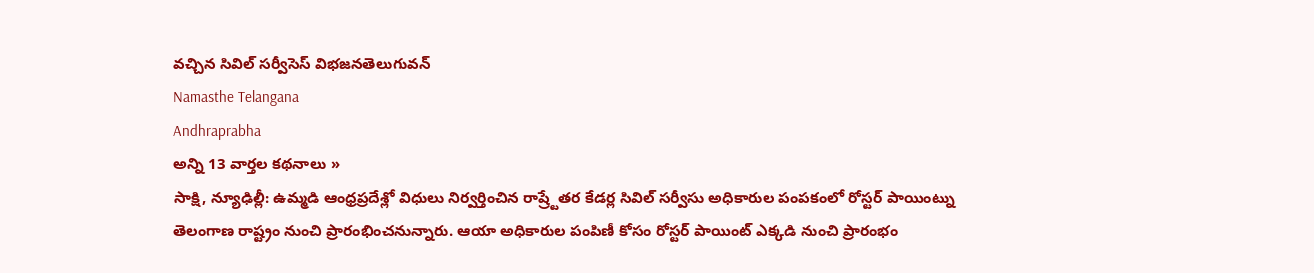వచ్చిన సివిల్ సర్వీసెస్ విభజనతెలుగువన్
Namasthe Telangana
Andhraprabha
అన్ని 13 వార్తల కథనాలు »
సాక్షి, న్యూఢిల్లీ: ఉమ్మడి ఆంధ్రప్రదేశ్లో విధులు నిర్వర్తించిన రాష్ర్టేతర కేడర్ల సివిల్ సర్వీసు అధికారుల పంపకంలో రోస్టర్ పాయింట్ను తెలంగాణ రాష్ట్రం నుంచి ప్రారంభించనున్నారు. ఆయా అధికారుల పంపిణీ కోసం రోస్టర్ పాయింట్ ఎక్కడి నుంచి ప్రారంభం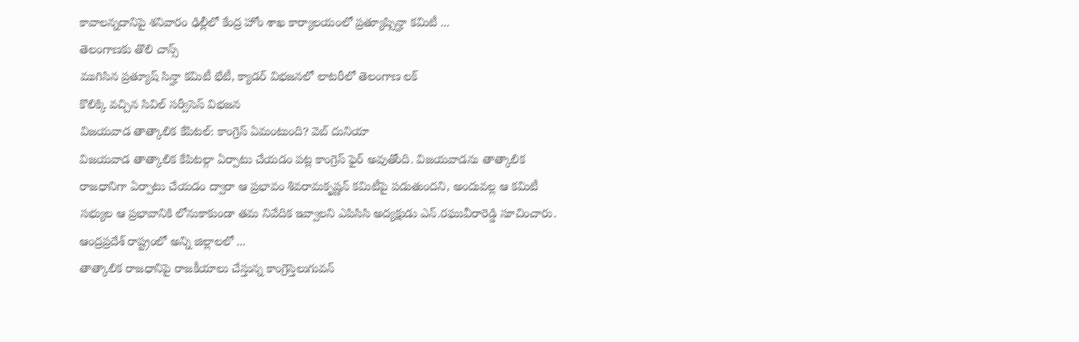కావాలన్నదానిపై శనివారం ఢిల్లీలో కేంద్ర హోం శాఖ కార్యాలయంలో ప్రత్యూష్సిన్హా కమిటీ ...
తెలంగాణకు తొలి చాన్స్
ముగిసిన ప్రత్యూష్ సిన్హా కమిటీ భేటీ, క్యాడర్ విభజనలో లాటరీలో తెలంగాణ లక్
కొలిక్కి వచ్చిన సివిల్ సర్వీసెస్ విభజన
విజయవాడ తాత్కాలిక కేపిటల్: కాంగ్రెస్ ఏమంటుంది? వెబ్ దునియా
విజయవాడ తాత్కాలిక కేపిటల్గా ఏర్పాటు చేయడం పట్ల కాంగ్రెస్ ఫైర్ అవుతోంది. విజయవాడను తాత్కాలిక రాజధానిగా ఏర్పాటు చేయడం ద్వారా ఆ ప్రభావం శివరామకృష్ణన్ కమిటీపై పడుతుందని, అందువల్ల ఆ కమిటీ సభ్యుల ఆ ప్రభావానికి లోనుకాకుండా తమ నివేదిక ఇవ్వాలని ఎపిసిసి అద్యక్షుడు ఎన్.రఘువీరారెడ్డి సూచించారు. ఆంద్రప్రదేశ్ రాష్ట్రంలో అన్ని జిల్లాలలో ...
తాత్కాలిక రాజధానిపై రాజకీయాలు చేస్తున్న కాంగ్రెస్తెలుగువన్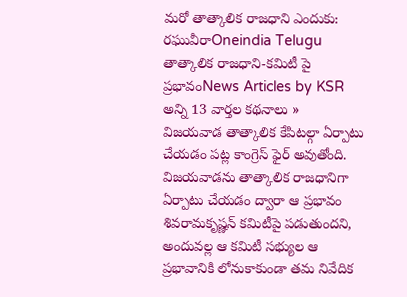మరో తాత్కాలిక రాజధాని ఎందుకు: రఘువీరాOneindia Telugu
తాత్కాలిక రాజధాని-కమిటీ పై ప్రభావంNews Articles by KSR
అన్ని 13 వార్తల కథనాలు »
విజయవాడ తాత్కాలిక కేపిటల్గా ఏర్పాటు చేయడం పట్ల కాంగ్రెస్ ఫైర్ అవుతోంది. విజయవాడను తాత్కాలిక రాజధానిగా ఏర్పాటు చేయడం ద్వారా ఆ ప్రభావం శివరామకృష్ణన్ కమిటీపై పడుతుందని, అందువల్ల ఆ కమిటీ సభ్యుల ఆ ప్రభావానికి లోనుకాకుండా తమ నివేదిక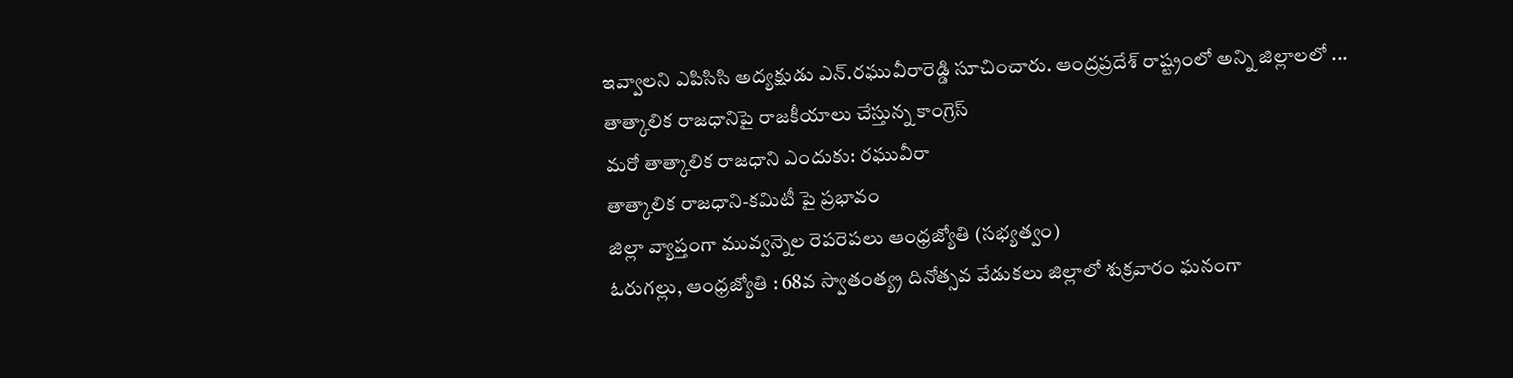ఇవ్వాలని ఎపిసిసి అద్యక్షుడు ఎన్.రఘువీరారెడ్డి సూచించారు. ఆంద్రప్రదేశ్ రాష్ట్రంలో అన్ని జిల్లాలలో ...
తాత్కాలిక రాజధానిపై రాజకీయాలు చేస్తున్న కాంగ్రెస్
మరో తాత్కాలిక రాజధాని ఎందుకు: రఘువీరా
తాత్కాలిక రాజధాని-కమిటీ పై ప్రభావం
జిల్లా వ్యాప్తంగా మువ్వన్నెల రెపరెపలు ఆంధ్రజ్యోతి (సభ్యత్వం)
ఓరుగల్లు, ఆంధ్రజ్యోతి : 68వ స్వాతంత్య్ర దినోత్సవ వేడుకలు జిల్లాలో శుక్రవారం ఘనంగా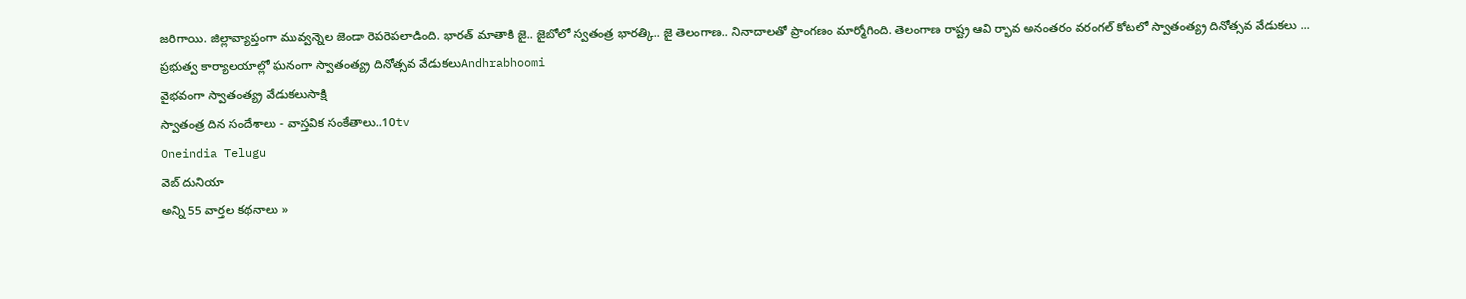జరిగాయి. జిల్లావ్యాప్తంగా మువ్వన్నెల జెండా రెపరెపలాడింది. భారత్ మాతాకి జై.. జైబోలో స్వతంత్ర భారత్కి.. జై తెలంగాణ.. నినాదాలతో ప్రాంగణం మార్మోగింది. తెలంగాణ రాష్ట్ర ఆవి ర్భావ అనంతరం వరంగల్ కోటలో స్వాతంత్య్ర దినోత్సవ వేడుకలు ...
ప్రభుత్వ కార్యాలయాల్లో ఘనంగా స్వాతంత్య్ర దినోత్సవ వేడుకలుAndhrabhoomi
వైభవంగా స్వాతంత్య్ర వేడుకలుసాక్షి
స్వాతంత్ర దిన సందేశాలు - వాస్తవిక సంకేతాలు..10tv
Oneindia Telugu
వెబ్ దునియా
అన్ని 55 వార్తల కథనాలు »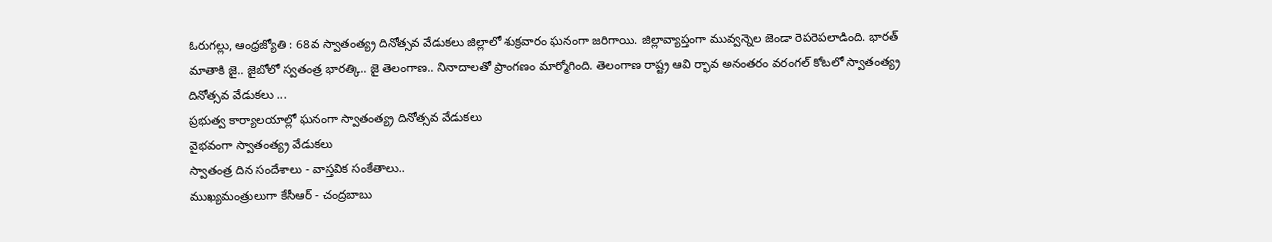ఓరుగల్లు, ఆంధ్రజ్యోతి : 68వ స్వాతంత్య్ర దినోత్సవ వేడుకలు జిల్లాలో శుక్రవారం ఘనంగా జరిగాయి. జిల్లావ్యాప్తంగా మువ్వన్నెల జెండా రెపరెపలాడింది. భారత్ మాతాకి జై.. జైబోలో స్వతంత్ర భారత్కి.. జై తెలంగాణ.. నినాదాలతో ప్రాంగణం మార్మోగింది. తెలంగాణ రాష్ట్ర ఆవి ర్భావ అనంతరం వరంగల్ కోటలో స్వాతంత్య్ర దినోత్సవ వేడుకలు ...
ప్రభుత్వ కార్యాలయాల్లో ఘనంగా స్వాతంత్య్ర దినోత్సవ వేడుకలు
వైభవంగా స్వాతంత్య్ర వేడుకలు
స్వాతంత్ర దిన సందేశాలు - వాస్తవిక సంకేతాలు..
ముఖ్యమంత్రులుగా కేసీఆర్ - చంద్రబాబు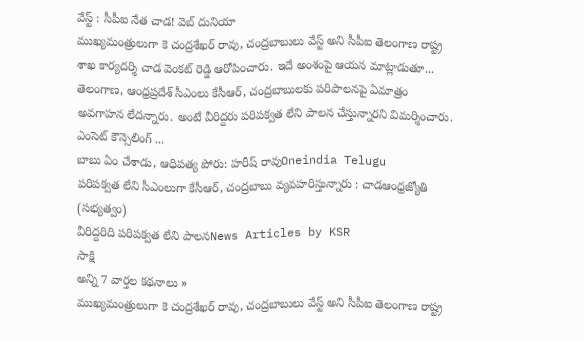వేస్ట్ : సీపీఐ నేత చాడ! వెబ్ దునియా
ముఖ్యమంత్రులుగా కె చంద్రశేఖర్ రావు, చంద్రబాబులు వేస్ట్ అని సీపీఐ తెలంగాణ రాష్ట్ర శాఖ కార్యదర్శి చాడ వెంకట్ రెడ్డి ఆరోపించారు. ఇదే అంశంపై ఆయన మాట్లాడుతూ... తెలంగాణ, ఆంధ్రప్రదేశ్ సీఎంలు కేసీఆర్, చంద్రబాబులకు పరిపాలనపై ఏమాత్రం అవగాహన లేదన్నారు. అంటే వీరిద్దరు పరిపక్వత లేని పాలన చేస్తున్నారని విమర్శించారు. ఎంసెట్ కౌన్సెలింగ్ ...
బాబు ఏం చేశాడు, ఆధిపత్య పోరు: హరీష్ రావుOneindia Telugu
పరిపక్వత లేని సీఎంలుగా కేసీఆర్, చంద్రబాబు వ్యవహరిస్తున్నారు : చాడఆంధ్రజ్యోతి (సభ్యత్వం)
వీరిద్దరిది పరిపక్వత లేని పాలనNews Articles by KSR
సాక్షి
అన్ని 7 వార్తల కథనాలు »
ముఖ్యమంత్రులుగా కె చంద్రశేఖర్ రావు, చంద్రబాబులు వేస్ట్ అని సీపీఐ తెలంగాణ రాష్ట్ర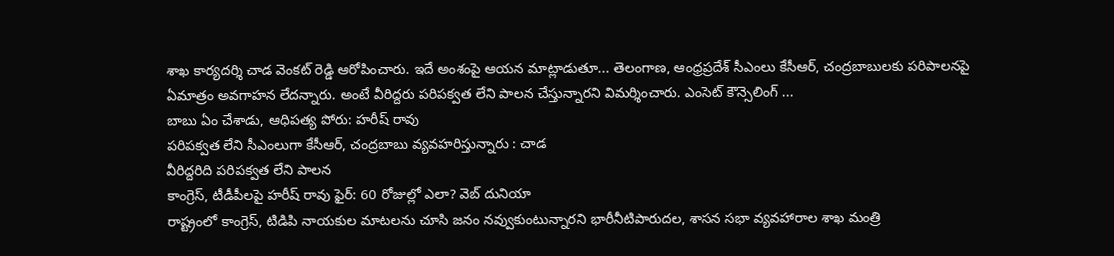శాఖ కార్యదర్శి చాడ వెంకట్ రెడ్డి ఆరోపించారు. ఇదే అంశంపై ఆయన మాట్లాడుతూ... తెలంగాణ, ఆంధ్రప్రదేశ్ సీఎంలు కేసీఆర్, చంద్రబాబులకు పరిపాలనపై ఏమాత్రం అవగాహన లేదన్నారు. అంటే వీరిద్దరు పరిపక్వత లేని పాలన చేస్తున్నారని విమర్శించారు. ఎంసెట్ కౌన్సెలింగ్ ...
బాబు ఏం చేశాడు, ఆధిపత్య పోరు: హరీష్ రావు
పరిపక్వత లేని సీఎంలుగా కేసీఆర్, చంద్రబాబు వ్యవహరిస్తున్నారు : చాడ
వీరిద్దరిది పరిపక్వత లేని పాలన
కాంగ్రెస్, టీడీపీలపై హరీష్ రావు ఫైర్: 60 రోజుల్లో ఎలా? వెబ్ దునియా
రాష్ట్రంలో కాంగ్రెస్, టిడిపి నాయకుల మాటలను చూసి జనం నవ్వుకుంటున్నారని భారీనీటిపారుదల, శాసన సభా వ్యవహారాల శాఖ మంత్రి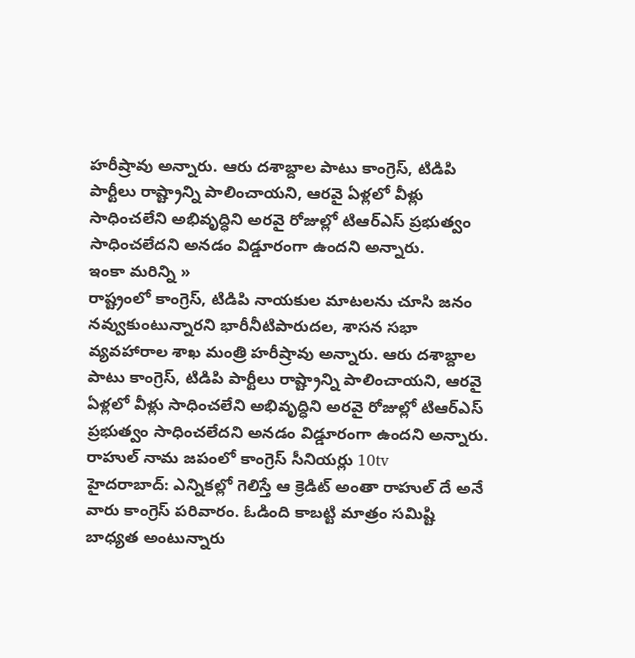హరీష్రావు అన్నారు. ఆరు దశాబ్దాల పాటు కాంగ్రెస్, టిడిపి పార్టీలు రాష్ట్రాన్ని పాలించాయని, ఆరవై ఏళ్లలో వీళ్లు సాధించలేని అభివృద్ధిని అరవై రోజుల్లో టిఆర్ఎస్ ప్రభుత్వం సాధించలేదని అనడం విడ్డూరంగా ఉందని అన్నారు.
ఇంకా మరిన్ని »
రాష్ట్రంలో కాంగ్రెస్, టిడిపి నాయకుల మాటలను చూసి జనం నవ్వుకుంటున్నారని భారీనీటిపారుదల, శాసన సభా వ్యవహారాల శాఖ మంత్రి హరీష్రావు అన్నారు. ఆరు దశాబ్దాల పాటు కాంగ్రెస్, టిడిపి పార్టీలు రాష్ట్రాన్ని పాలించాయని, ఆరవై ఏళ్లలో వీళ్లు సాధించలేని అభివృద్ధిని అరవై రోజుల్లో టిఆర్ఎస్ ప్రభుత్వం సాధించలేదని అనడం విడ్డూరంగా ఉందని అన్నారు.
రాహుల్ నామ జపంలో కాంగ్రెస్ సీనియర్లు 10tv
హైదరాబాద్: ఎన్నికల్లో గెలిస్తే ఆ క్రెడిట్ అంతా రాహుల్ దే అనే వారు కాంగ్రెస్ పరివారం. ఓడింది కాబట్టి మాత్రం సమిష్టి బాధ్యత అంటున్నారు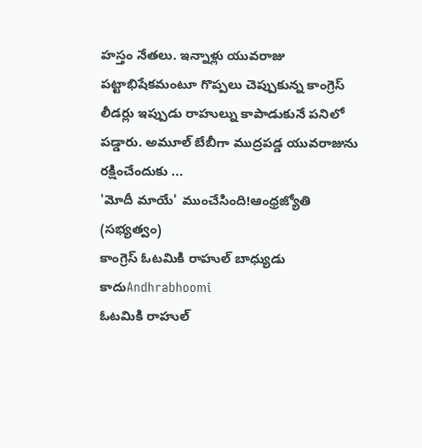హస్తం నేతలు. ఇన్నాళ్లు యువరాజు పట్టాభిషేకమంటూ గొప్పలు చెప్పుకున్న కాంగ్రెస్ లీడర్లు ఇప్పుడు రాహుల్ను కాపాడుకునే పనిలో పడ్డారు. అమూల్ బేబీగా ముద్రపడ్డ యువరాజును రక్షించేందుకు ...
'మోదీ మాయే' ముంచేసింది!ఆంధ్రజ్యోతి (సభ్యత్వం)
కాంగ్రెస్ ఓటమికి రాహుల్ బాధ్యుడు కాదుAndhrabhoomi
ఓటమికి రాహుల్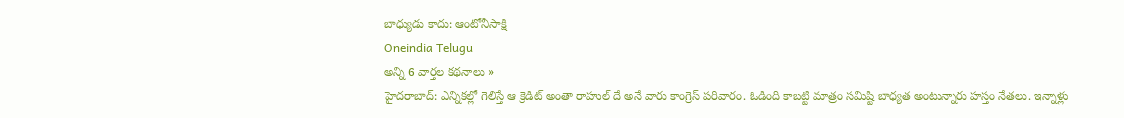బాధ్యుడు కాదు: ఆంటోనీసాక్షి
Oneindia Telugu
అన్ని 6 వార్తల కథనాలు »
హైదరాబాద్: ఎన్నికల్లో గెలిస్తే ఆ క్రెడిట్ అంతా రాహుల్ దే అనే వారు కాంగ్రెస్ పరివారం. ఓడింది కాబట్టి మాత్రం సమిష్టి బాధ్యత అంటున్నారు హస్తం నేతలు. ఇన్నాళ్లు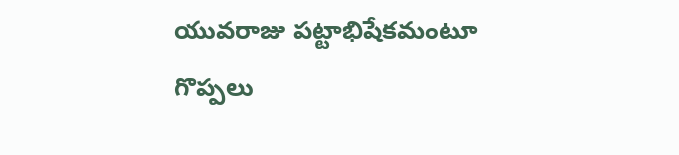యువరాజు పట్టాభిషేకమంటూ గొప్పలు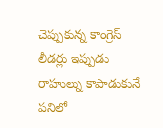చెప్పుకున్న కాంగ్రెస్ లీడర్లు ఇప్పుడు రాహుల్ను కాపాడుకునే పనిలో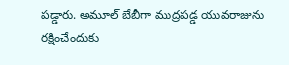పడ్డారు. అమూల్ బేబీగా ముద్రపడ్డ యువరాజును రక్షించేందుకు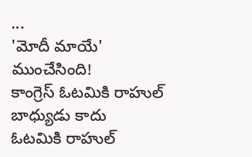...
'మోదీ మాయే' ముంచేసింది!
కాంగ్రెస్ ఓటమికి రాహుల్ బాధ్యుడు కాదు
ఓటమికి రాహుల్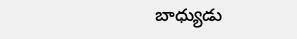బాధ్యుడు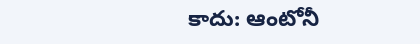కాదు: ఆంటోనీ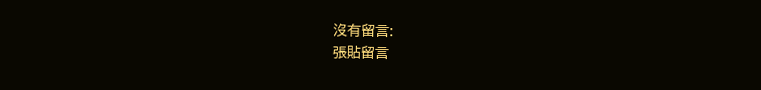沒有留言:
張貼留言